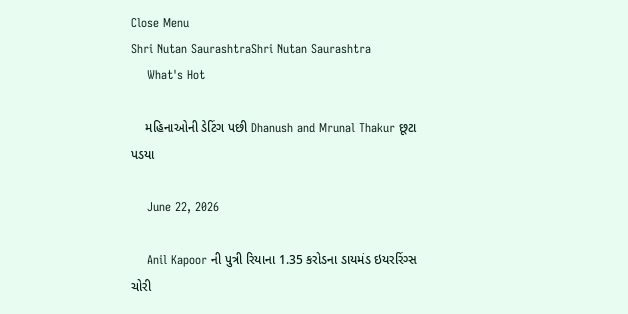Close Menu
Shri Nutan SaurashtraShri Nutan Saurashtra
    What's Hot

    મહિનાઓની ડેટિંગ પછી Dhanush and Mrunal Thakur છૂટા પડયા

    June 22, 2026

    Anil Kapoor ની પુત્રી રિયાના 1.35 કરોડના ડાયમંડ ઇયરરિંગ્સ ચોરી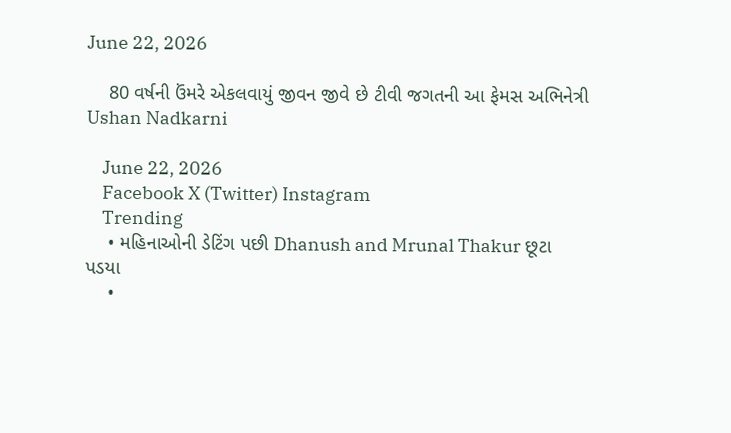June 22, 2026

    80 વર્ષની ઉંમરે એકલવાયું જીવન જીવે છે ટીવી જગતની આ ફેમસ અભિનેત્રી Ushan Nadkarni

    June 22, 2026
    Facebook X (Twitter) Instagram
    Trending
    • મહિનાઓની ડેટિંગ પછી Dhanush and Mrunal Thakur છૂટા પડયા
    •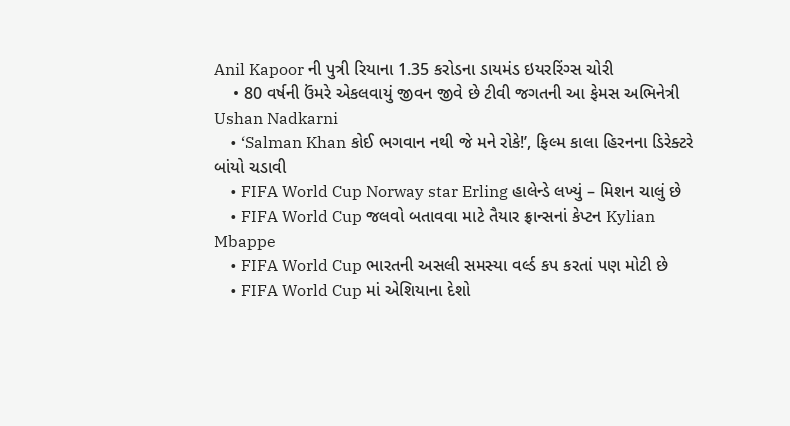Anil Kapoor ની પુત્રી રિયાના 1.35 કરોડના ડાયમંડ ઇયરરિંગ્સ ચોરી
    • 80 વર્ષની ઉંમરે એકલવાયું જીવન જીવે છે ટીવી જગતની આ ફેમસ અભિનેત્રી Ushan Nadkarni
    • ‘Salman Khan કોઈ ભગવાન નથી જે મને રોકે!’, ફિલ્મ કાલા હિરનના ડિરેક્ટરે બાંયો ચડાવી
    • FIFA World Cup Norway star Erling હાલેન્ડે લખ્યું – મિશન ચાલું છે
    • FIFA World Cup જલવો બતાવવા માટે તૈયાર ફ્રાન્સનાં કેપ્ટન Kylian Mbappe
    • FIFA World Cup ભારતની અસલી સમસ્યા વર્લ્ડ કપ કરતાં પણ મોટી છે
    • FIFA World Cup માં એશિયાના દેશો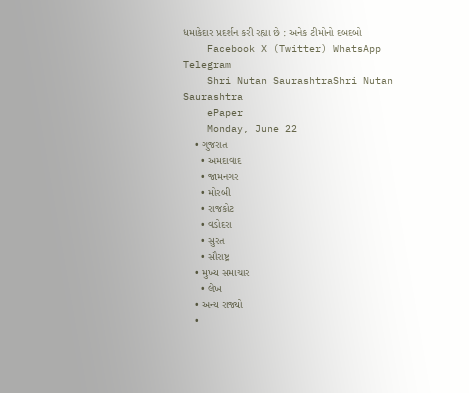ધમાકેદાર પ્રદર્શન કરી રહ્યા છે : અનેક ટીમોનો દબદબો
    Facebook X (Twitter) WhatsApp Telegram
    Shri Nutan SaurashtraShri Nutan Saurashtra
    ePaper
    Monday, June 22
    • ગુજરાત
      • અમદાવાદ
      • જામનગર
      • મોરબી
      • રાજકોટ
      • વડોદરા
      • સુરત
      • સૌરાષ્ટ્ર
    • મુખ્ય સમાચાર
      • લેખ
    • અન્ય રાજ્યો
    •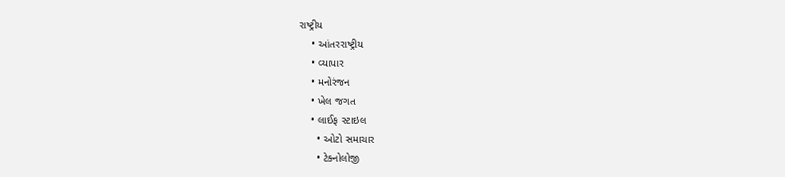રાષ્ટ્રીય
    • આંતરરાષ્ટ્રીય
    • વ્યાપાર
    • મનોરંજન
    • ખેલ જગત
    • લાઈફ સ્ટાઇલ
      • ઓટો સમાચાર
      • ટેક્નોલોજી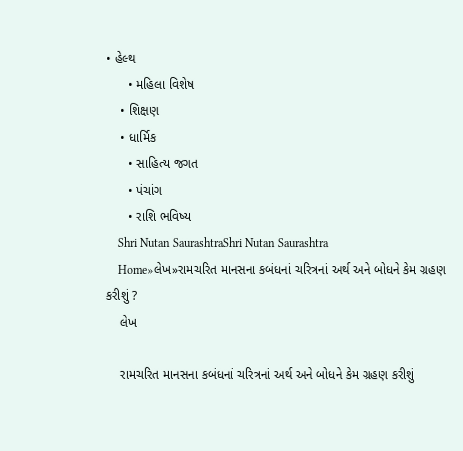• હેલ્થ
      • મહિલા વિશેષ
    • શિક્ષણ
    • ધાર્મિક
      • સાહિત્ય જગત
      • પંચાંગ
      • રાશિ ભવિષ્ય
    Shri Nutan SaurashtraShri Nutan Saurashtra
    Home»લેખ»રામચરિત માનસના કબંધનાં ચરિત્રનાં અર્થ અને બોધને કેમ ગ્રહણ કરીશું ?
    લેખ

    રામચરિત માનસના કબંધનાં ચરિત્રનાં અર્થ અને બોધને કેમ ગ્રહણ કરીશું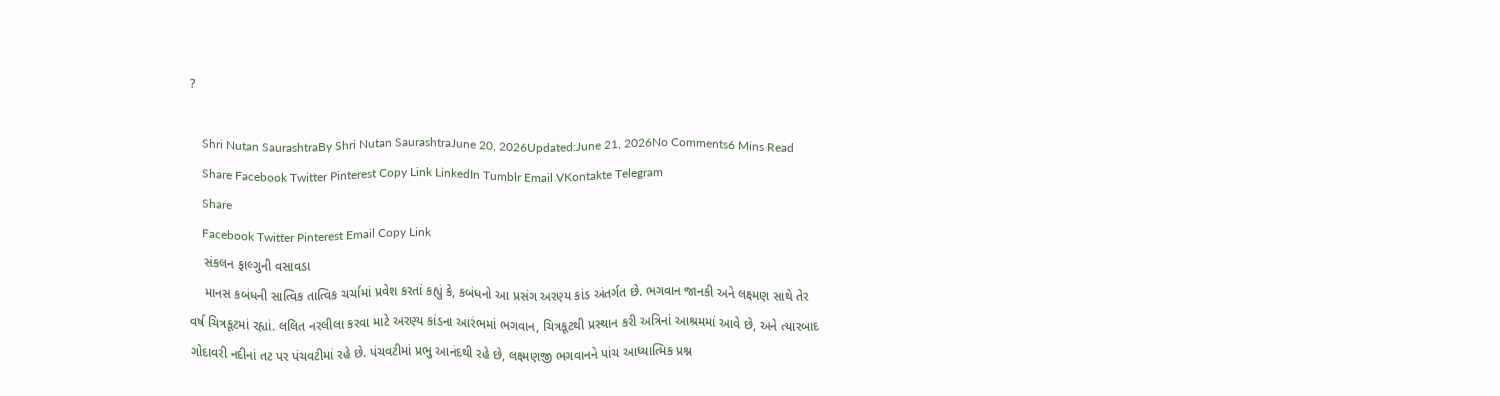?

    Shri Nutan SaurashtraBy Shri Nutan SaurashtraJune 20, 2026Updated:June 21, 2026No Comments6 Mins Read
    Share Facebook Twitter Pinterest Copy Link LinkedIn Tumblr Email VKontakte Telegram
    Share
    Facebook Twitter Pinterest Email Copy Link
    સંકલન ફાલ્ગુની વસાવડા
    માનસ કબંધની સાત્વિક તાત્વિક ચર્ચામાં પ્રવેશ કરતાં કહ્યું કે, કબંધનો આ પ્રસંગ અરણ્ય કાંડ અંતર્ગત છે. ભગવાન જાનકી અને લક્ષ્મણ સાથે તેર વર્ષ ચિત્રકૂટમાં રહ્યાં. લલિત નરલીલા કરવા માટે અરણ્ય કાંડના આરંભમાં ભગવાન, ચિત્રકૂટથી પ્રસ્થાન કરી અત્રિનાં આશ્રમમાં આવે છે, અને ત્યારબાદ ગોદાવરી નદીનાં તટ પર પંચવટીમાં રહે છે. પંચવટીમાં પ્રભુ આનંદથી રહે છે, લક્ષ્મણજી ભગવાનને પાંચ આધ્યાત્મિક પ્રશ્ન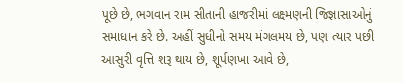પૂછે છે, ભગવાન રામ સીતાની હાજરીમાં લક્ષ્મણની જિજ્ઞાસાઓનું સમાધાન કરે છે. અહીં સુધીનો સમય મંગલમય છે, પણ ત્યાર પછી આસુરી વૃત્તિ શરૂ થાય છે, શૂર્પણખા આવે છે,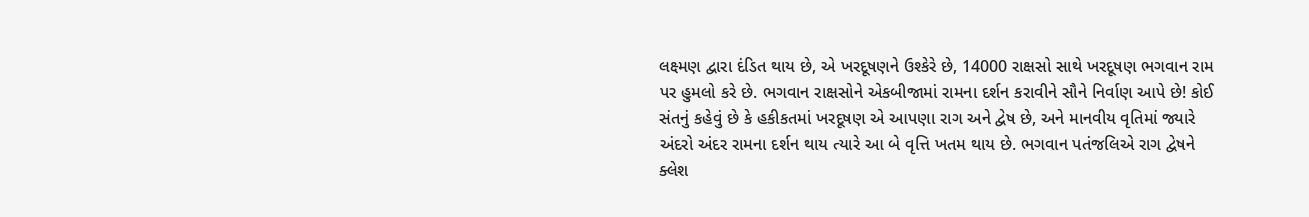લક્ષ્મણ દ્વારા દંડિત થાય છે, એ ખરદૂષણને ઉશ્કેરે છે, 14000 રાક્ષસો સાથે ખરદૂષણ ભગવાન રામ પર હુમલો કરે છે. ભગવાન રાક્ષસોને એકબીજામાં રામના દર્શન કરાવીને સૌને નિર્વાણ આપે છે! કોઈ સંતનું કહેવું છે કે હકીકતમાં ખરદૂષણ એ આપણા રાગ અને દ્વેષ છે, અને માનવીય વૃતિમાં જ્યારે અંદરો અંદર રામના દર્શન થાય ત્યારે આ બે વૃત્તિ ખતમ થાય છે. ભગવાન પતંજલિએ રાગ દ્વેષને ક્લેશ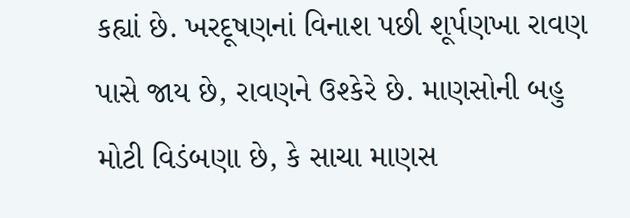કહ્યાં છે. ખરદૂષણનાં વિનાશ પછી શૂર્પણખા રાવણ પાસે જાય છે, રાવણને ઉશ્કેરે છે. માણસોની બહુ મોટી વિડંબણા છે, કે સાચા માણસ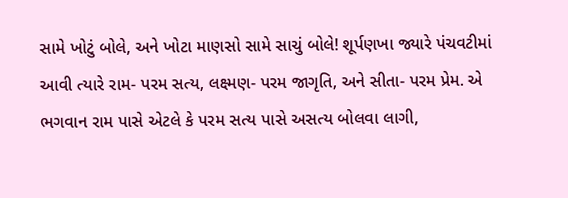સામે ખોટું બોલે, અને ખોટા માણસો સામે સાચું બોલે! શૂર્પણખા જ્યારે પંચવટીમાં આવી ત્યારે રામ- પરમ સત્ય, લક્ષ્મણ- પરમ જાગૃતિ, અને સીતા- પરમ પ્રેમ. એ ભગવાન રામ પાસે એટલે કે પરમ સત્ય પાસે અસત્ય બોલવા લાગી,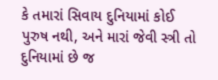કે તમારાં સિવાય દુનિયામાં કોઈ પુરુષ નથી, અને મારાં જેવી સ્ત્રી તો દુનિયામાં છે જ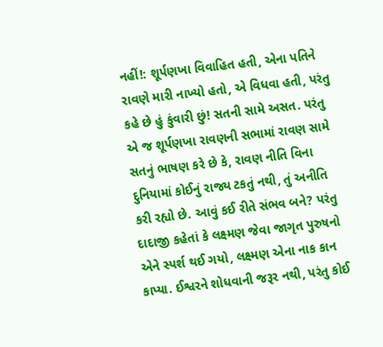નહીં!: શૂર્પણખા વિવાહિત હતી, એના પતિને રાવણે મારી નાખ્યો હતો, એ વિધવા હતી, પરંતુ કહે છે હું કુંવારી છું! સતની સામે અસત. પરંતુ એ જ શૂર્પણખા રાવણની સભામાં રાવણ સામે સતનું ભાષણ કરે છે કે, રાવણ નીતિ વિના દુનિયામાં કોઈનું રાજ્ય ટકતું નથી, તું અનીતિ કરી રહ્યો છે. આવું કઈ રીતે સંભવ બને? પરંતુ દાદાજી કહેતાં કે લક્ષ્મણ જેવા જાગૃત પુરુષનો એને સ્પર્શ થઈ ગયો, લક્ષ્મણ એના નાક કાન કાપ્યા. ઈશ્વરને શોધવાની જરૂર નથી, પરંતુ કોઈ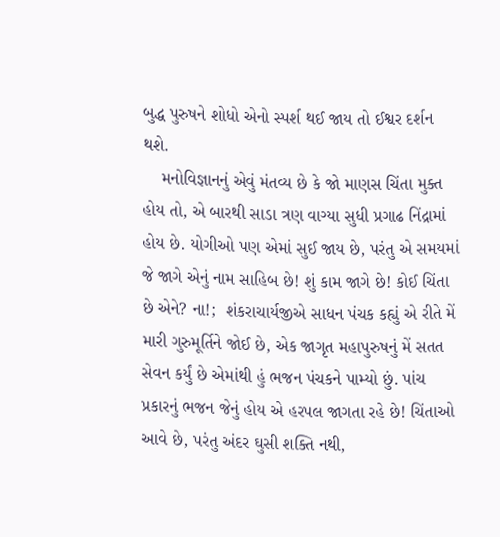બુદ્ધ પુરુષને શોધો એનો સ્પર્શ થઈ જાય તો ઈશ્વર દર્શન થશે.
    મનોવિજ્ઞાનનું એવું મંતવ્ય છે કે જો માણસ ચિંતા મુક્ત હોય તો, એ બારથી સાડા ત્રણ વાગ્યા સુધી પ્રગાઢ નિંદ્રામાં હોય છે. યોગીઓ પણ એમાં સુઈ જાય છે, પરંતુ એ સમયમાં જે જાગે એનું નામ સાહિબ છે! શું કામ જાગે છે! કોઈ ચિંતા છે એને? ના!;  શંકરાચાર્યજીએ સાધન પંચક કહ્યું એ રીતે મેં મારી ગુરુમૂર્તિને જોઈ છે, એક જાગૃત મહાપુરુષનું મેં સતત સેવન કર્યું છે એમાંથી હું ભજન પંચકને પામ્યો છું. પાંચ પ્રકારનું ભજન જેનું હોય એ હરપલ જાગતા રહે છે! ચિંતાઓ આવે છે, પરંતુ અંદર ઘુસી શક્તિ નથી,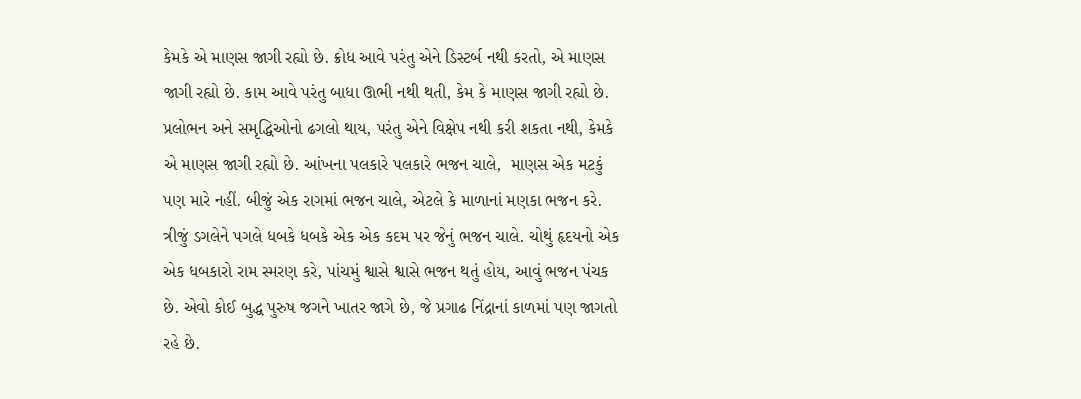કેમકે એ માણસ જાગી રહ્યો છે. ક્રોધ આવે પરંતુ એને ડિસ્ટર્બ નથી કરતો, એ માણસ જાગી રહ્યો છે. કામ આવે પરંતુ બાધા ઊભી નથી થતી, કેમ કે માણસ જાગી રહ્યો છે. પ્રલોભન અને સમૃદ્ધિઓનો ઢગલો થાય, પરંતુ એને વિક્ષેપ નથી કરી શકતા નથી, કેમકે એ માણસ જાગી રહ્યો છે. આંખના પલકારે પલકારે ભજન ચાલે,  માણસ એક મટકું પણ મારે નહીં. બીજું એક રાગમાં ભજન ચાલે, એટલે કે માળાનાં મણકા ભજન કરે. ત્રીજું ડગલેને પગલે ધબકે ધબકે એક એક કદમ પર જેનું ભજન ચાલે. ચોથું હૃદયનો એક એક ધબકારો રામ સ્મરણ કરે, પાંચમું શ્વાસે શ્વાસે ભજન થતું હોય, આવું ભજન પંચક છે. એવો કોઈ બુદ્ધ પુરુષ જગને ખાતર જાગે છે, જે પ્રગાઢ નિંદ્રાનાં કાળમાં પણ જાગતો રહે છે.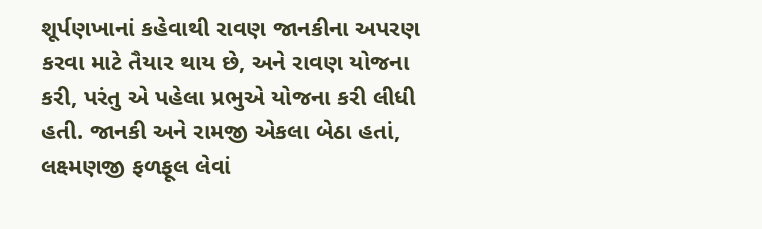શૂર્પણખાનાં કહેવાથી રાવણ જાનકીના અપરણ કરવા માટે તૈયાર થાય છે, અને રાવણ યોજના કરી, પરંતુ એ પહેલા પ્રભુએ યોજના કરી લીધી હતી. જાનકી અને રામજી એકલા બેઠા હતાં, લક્ષ્મણજી ફળફૂલ લેવાં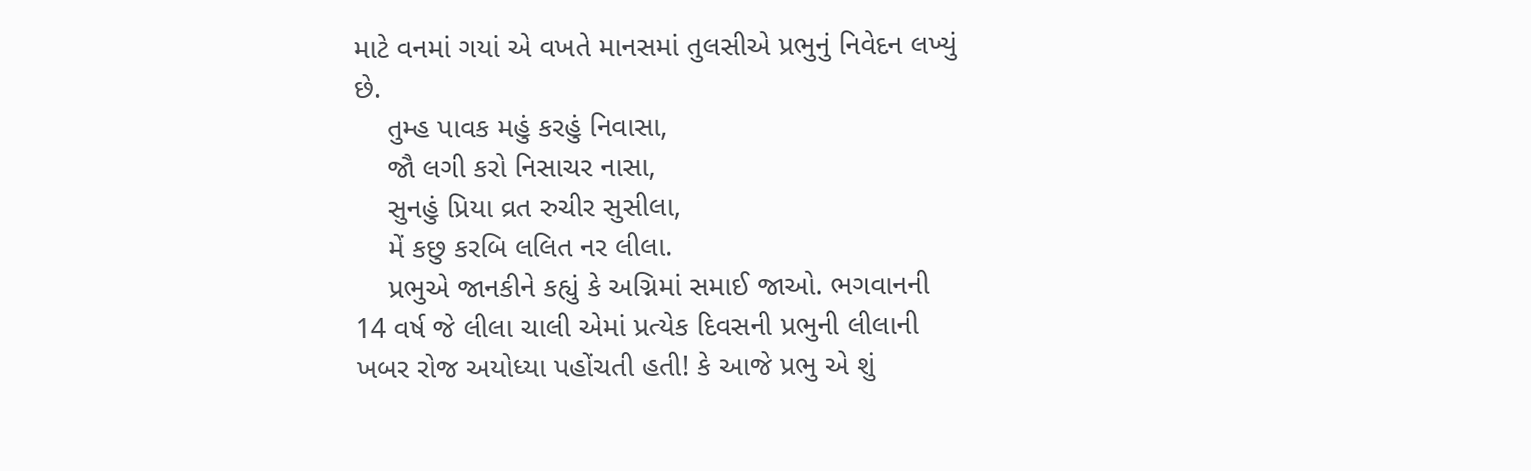માટે વનમાં ગયાં એ વખતે માનસમાં તુલસીએ પ્રભુનું નિવેદન લખ્યું છે.
    તુમ્હ પાવક મહું કરહું નિવાસા,
    જૌ લગી કરો નિસાચર નાસા,
    સુનહું પ્રિયા વ્રત રુચીર સુસીલા,
    મેં કછુ કરબિ લલિત નર લીલા.
    પ્રભુએ જાનકીને કહ્યું કે અગ્નિમાં સમાઈ જાઓ. ભગવાનની 14 વર્ષ જે લીલા ચાલી એમાં પ્રત્યેક દિવસની પ્રભુની લીલાની ખબર રોજ અયોધ્યા પહોંચતી હતી! કે આજે પ્રભુ એ શું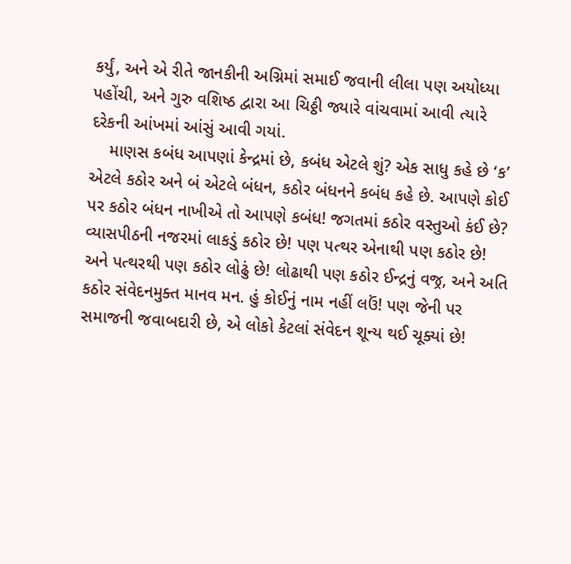કર્યું, અને એ રીતે જાનકીની અગ્નિમાં સમાઈ જવાની લીલા પણ અયોધ્યા પહોંચી, અને ગુરુ વશિષ્ઠ દ્વારા આ ચિઠ્ઠી જ્યારે વાંચવામાં આવી ત્યારે દરેકની આંખમાં આંસું આવી ગયાં.
    માણસ કબંધ આપણાં કેન્દ્રમાં છે, કબંધ એટલે શું? એક સાધુ કહે છે ‘ક’ એટલે કઠોર અને બં એટલે બંધન, કઠોર બંધનને કબંધ કહે છે. આપણે કોઈ પર કઠોર બંધન નાખીએ તો આપણે કબંધ! જગતમાં કઠોર વસ્તુઓ કંઈ છે?  વ્યાસપીઠની નજરમાં લાકડું કઠોર છે! પણ પત્થર એનાથી પણ કઠોર છે! અને પત્થરથી પણ કઠોર લોઢું છે! લોઢાથી પણ કઠોર ઈન્દ્રનું વજ્ર, અને અતિ કઠોર સંવેદનમુક્ત માનવ મન. હું કોઈનું નામ નહીં લઉં! પણ જેની પર સમાજની જવાબદારી છે, એ લોકો કેટલાં સંવેદન શૂન્ય થઈ ચૂક્યાં છે!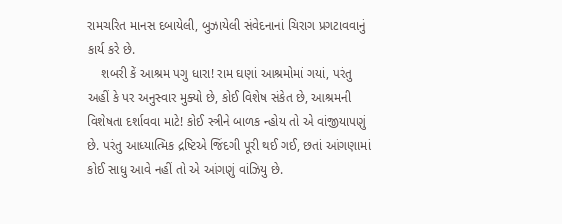રામચરિત માનસ દબાયેલી, બુઝાયેલી સંવેદનાનાં ચિરાગ પ્રગટાવવાનું કાર્ય કરે છે.
    શબરી કેં આશ્રમ પગુ ધારા! રામ ઘણાં આશ્રમોમાં ગયાં, પરંતુ અહીં કે પર અનુસ્વાર મુક્યો છે, કોઈ વિશેષ સંકેત છે, આશ્રમની વિશેષતા દર્શાવવા માટે! કોઈ સ્ત્રીને બાળક ન્હોય તો એ વાંજીયાપણું છે. પરંતુ આધ્યાત્મિક દ્રષ્ટિએ જિંદગી પૂરી થઈ ગઈ, છતાં આંગણામાં કોઈ સાધુ આવે નહીં તો એ આંગણું વાંઝિયુ છે.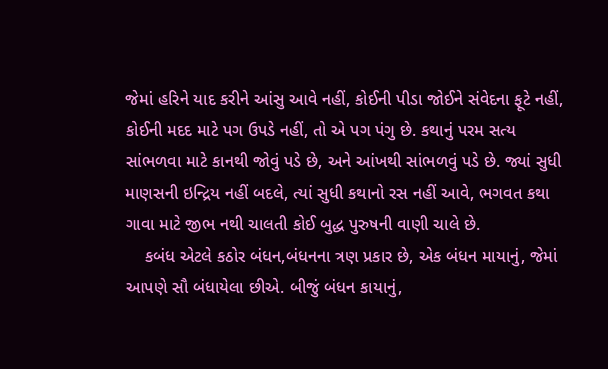જેમાં હરિને યાદ કરીને આંસુ આવે નહીં, કોઈની પીડા જોઈને સંવેદના ફૂટે નહીં, કોઈની મદદ માટે પગ ઉપડે નહીં, તો એ પગ પંગુ છે. કથાનું પરમ સત્ય સાંભળવા માટે કાનથી જોવું પડે છે, અને આંખથી સાંભળવું પડે છે. જ્યાં સુધી માણસની ઇન્દ્રિય નહીં બદલે, ત્યાં સુધી કથાનો રસ નહીં આવે, ભગવત કથા ગાવા માટે જીભ નથી ચાલતી કોઈ બુદ્ધ પુરુષની વાણી ચાલે છે.
    કબંધ એટલે કઠોર બંધન,બંધનના ત્રણ પ્રકાર છે, એક બંધન માયાનું, જેમાં આપણે સૌ બંધાયેલા છીએ. બીજું બંધન કાયાનું,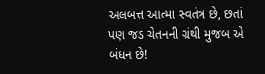અલબત્ત આત્મા સ્વતંત્ર છે, છતાં પણ જડ ચેતનની ગ્રંથી મુજબ એ બંધન છે!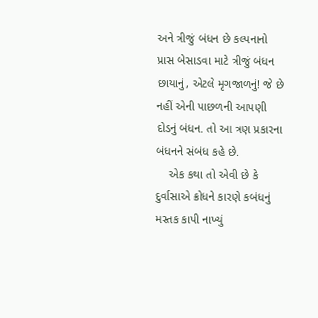અને ત્રીજું બંધન છે કલ્પનાનો પ્રાસ બેસાડવા માટે ત્રીજું બંધન છાયાનું, એટલે મૃગજાળનું! જે છે નહીં એની પાછળની આપણી દોડનું બંધન. તો આ ત્રણ પ્રકારના બંધનને સંબંધ કહે છે.
    એક કથા તો એવી છે કે દુર્વાસાએ ક્રોધને કારણે કબંધનું મસ્તક કાપી નાખ્યું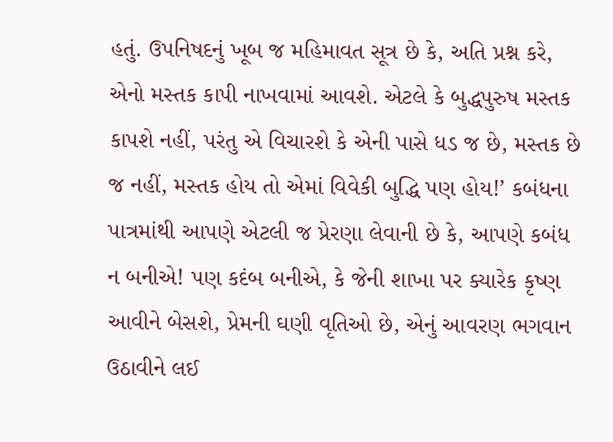હતું. ઉપનિષદનું ખૂબ જ મહિમાવત સૂત્ર છે કે, અતિ પ્રશ્ન કરે, એનો મસ્તક કાપી નાખવામાં આવશે. એટલે કે બુદ્ધપુરુષ મસ્તક કાપશે નહીં, પરંતુ એ વિચારશે કે એની પાસે ધડ જ છે, મસ્તક છે જ નહીં, મસ્તક હોય તો એમાં વિવેકી બુદ્ધિ પણ હોય!’ કબંધના પાત્રમાંથી આપણે એટલી જ પ્રેરણા લેવાની છે કે, આપણે કબંધ ન બનીએ! પણ કદંબ બનીએ, કે જેની શાખા પર ક્યારેક કૃષ્ણ આવીને બેસશે, પ્રેમની ઘણી વૃતિઓ છે, એનું આવરણ ભગવાન ઉઠાવીને લઈ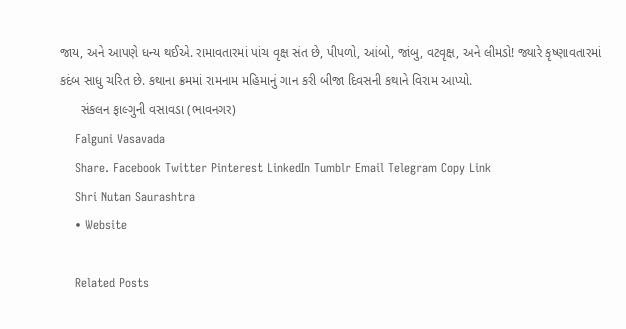જાય, અને આપણે ધન્ય થઈએ. રામાવતારમાં પાંચ વૃક્ષ સંત છે, પીપળો, આંબો, જાંબુ, વટવૃક્ષ, અને લીમડો! જ્યારે કૃષ્ણાવતારમાં કદંબ સાધુ ચરિત છે. કથાના ક્રમમાં રામનામ મહિમાનું ગાન કરી બીજા દિવસની કથાને વિરામ આપ્યો.
      સંકલન ફાલ્ગુની વસાવડા (ભાવનગર)
    Falguni Vasavada
    Share. Facebook Twitter Pinterest LinkedIn Tumblr Email Telegram Copy Link
    Shri Nutan Saurashtra
    • Website

    Related Posts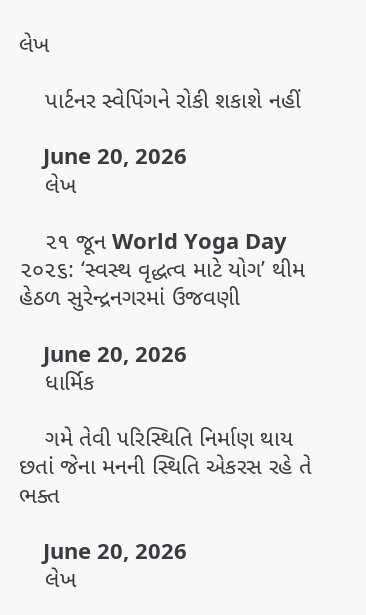લેખ

    પાર્ટનર સ્વેપિંગને રોકી શકાશે નહીં

    June 20, 2026
    લેખ

    ૨૧ જૂન World Yoga Day ૨૦૨૬: ‘સ્વસ્થ વૃદ્ધત્વ માટે યોગ’ થીમ હેઠળ સુરેન્દ્રનગરમાં ઉજવણી

    June 20, 2026
    ધાર્મિક

    ગમે તેવી ૫રિસ્થિતિ નિર્માણ થાય છતાં જેના મનની સ્થિતિ એકરસ રહે તે ભક્ત

    June 20, 2026
    લેખ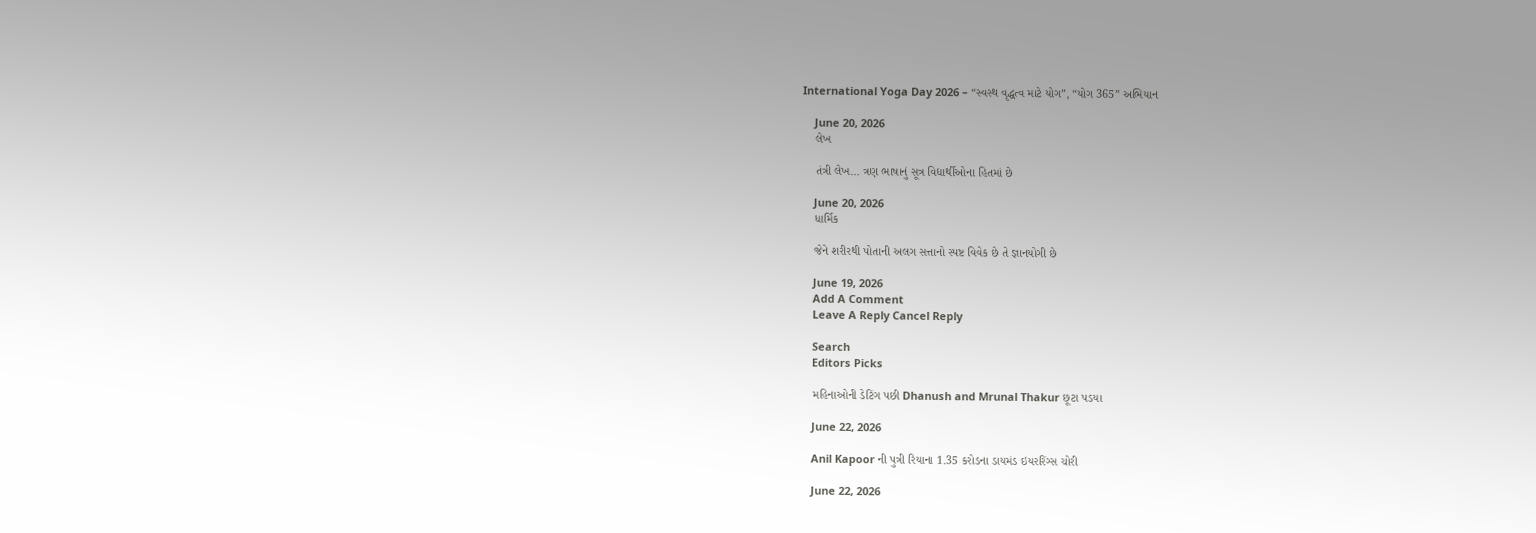International Yoga Day 2026 – “સ્વસ્થ વૃદ્ધત્વ માટે યોગ”, “યોગ 365” અભિયાન

    June 20, 2026
    લેખ

    તંત્રી લેખ… ત્રણ ભાષાનું સૂત્ર વિદ્યાર્થીઓના હિતમાં છે

    June 20, 2026
    ધાર્મિક

    જેને શરીરથી પોતાની અલગ સત્તાનો સ્પષ્ટ વિવેક છે તે જ્ઞાનયોગી છે

    June 19, 2026
    Add A Comment
    Leave A Reply Cancel Reply

    Search
    Editors Picks

    મહિનાઓની ડેટિંગ પછી Dhanush and Mrunal Thakur છૂટા પડયા

    June 22, 2026

    Anil Kapoor ની પુત્રી રિયાના 1.35 કરોડના ડાયમંડ ઇયરરિંગ્સ ચોરી

    June 22, 2026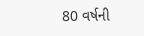80 વર્ષની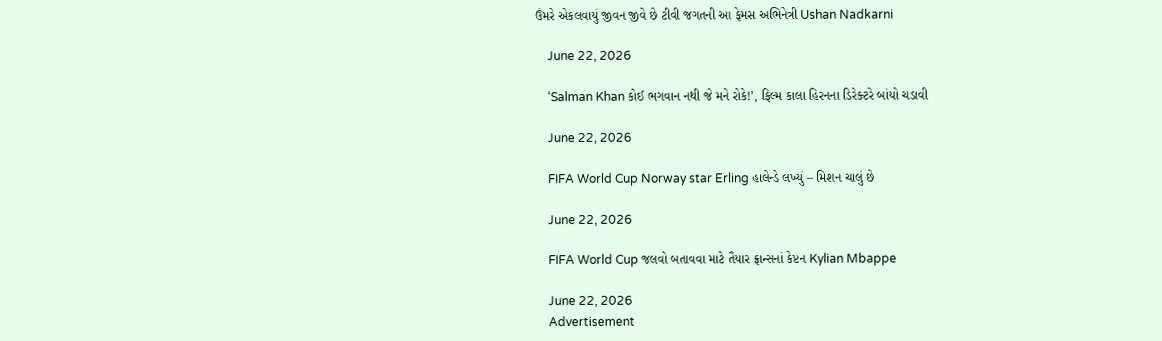ઉંમરે એકલવાયું જીવન જીવે છે ટીવી જગતની આ ફેમસ અભિનેત્રી Ushan Nadkarni

    June 22, 2026

    ‘Salman Khan કોઈ ભગવાન નથી જે મને રોકે!’, ફિલ્મ કાલા હિરનના ડિરેક્ટરે બાંયો ચડાવી

    June 22, 2026

    FIFA World Cup Norway star Erling હાલેન્ડે લખ્યું – મિશન ચાલું છે

    June 22, 2026

    FIFA World Cup જલવો બતાવવા માટે તૈયાર ફ્રાન્સનાં કેપ્ટન Kylian Mbappe

    June 22, 2026
    Advertisement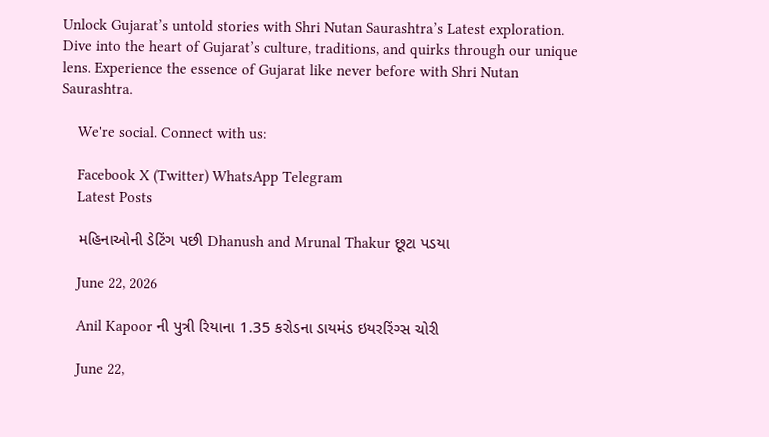Unlock Gujarat’s untold stories with Shri Nutan Saurashtra’s Latest exploration. Dive into the heart of Gujarat’s culture, traditions, and quirks through our unique lens. Experience the essence of Gujarat like never before with Shri Nutan Saurashtra.

    We're social. Connect with us:

    Facebook X (Twitter) WhatsApp Telegram
    Latest Posts

    મહિનાઓની ડેટિંગ પછી Dhanush and Mrunal Thakur છૂટા પડયા

    June 22, 2026

    Anil Kapoor ની પુત્રી રિયાના 1.35 કરોડના ડાયમંડ ઇયરરિંગ્સ ચોરી

    June 22,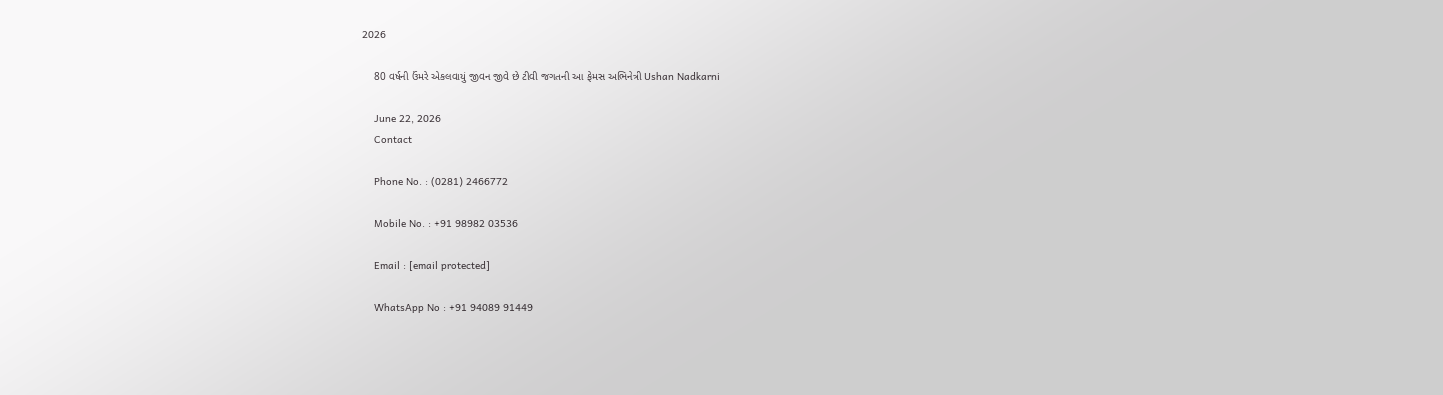2026

    80 વર્ષની ઉંમરે એકલવાયું જીવન જીવે છે ટીવી જગતની આ ફેમસ અભિનેત્રી Ushan Nadkarni

    June 22, 2026
    Contact

    Phone No. : (0281) 2466772

    Mobile No. : +91 98982 03536

    Email : [email protected]

    WhatsApp No : +91 94089 91449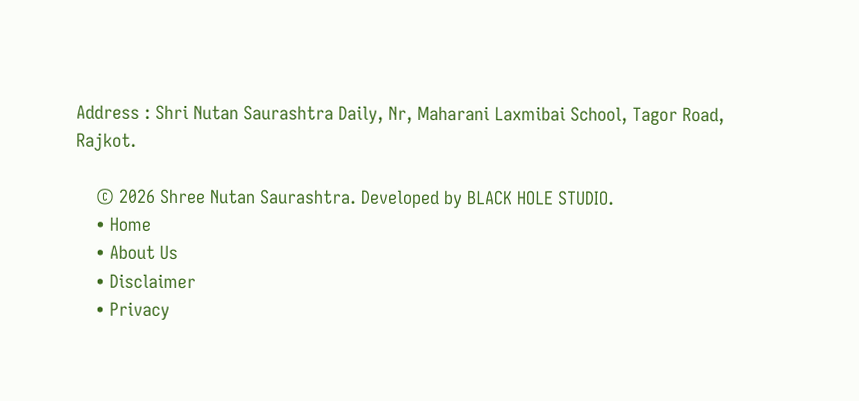Address : Shri Nutan Saurashtra Daily, Nr, Maharani Laxmibai School, Tagor Road, Rajkot.

    © 2026 Shree Nutan Saurashtra. Developed by BLACK HOLE STUDIO.
    • Home
    • About Us
    • Disclaimer
    • Privacy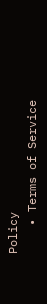Policy
    • Terms of Service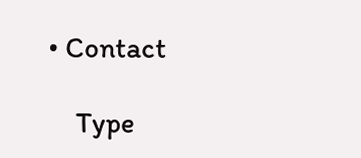• Contact

    Type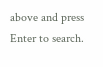above and press Enter to search.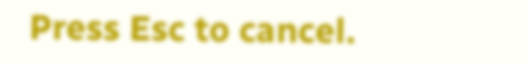Press Esc to cancel.